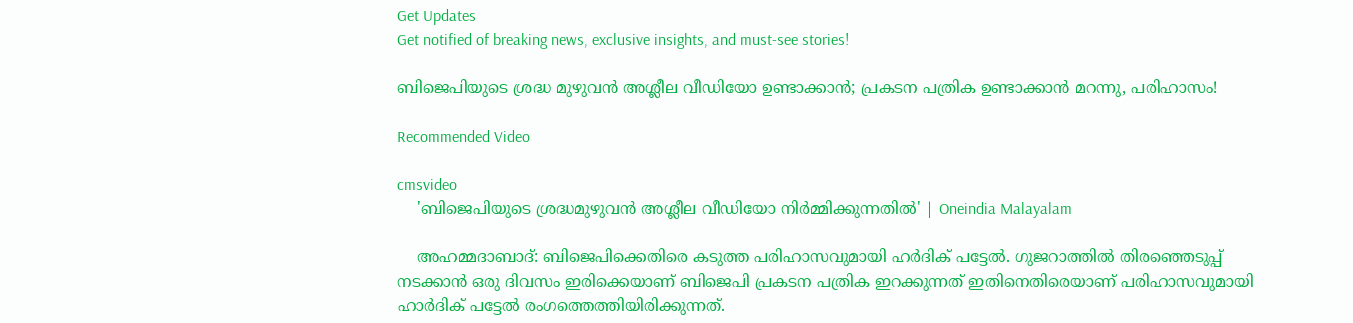Get Updates
Get notified of breaking news, exclusive insights, and must-see stories!

ബിജെപിയുടെ ശ്രദ്ധ മുഴുവൻ അശ്ലീല വീഡിയോ ഉണ്ടാക്കാൻ; പ്രകടന പത്രിക ഉണ്ടാക്കാൻ മറന്നു, പരിഹാസം!

Recommended Video

cmsvideo
    'ബിജെപിയുടെ ശ്രദ്ധമുഴുവന്‍ അശ്ലീല വീഡിയോ നിര്‍മ്മിക്കുന്നതില്‍' | Oneindia Malayalam

    അഹമ്മദാബാദ്: ബിജെപിക്കെതിരെ കടുത്ത പരിഹാസവുമായി ഹർദിക് പട്ടേൽ. ഗുജറാത്തിൽ തിരഞ്ഞെടുപ്പ് നടക്കാൻ ഒരു ദിവസം ഇരിക്കെയാണ് ബിജെപി പ്രകടന പത്രിക ഇറക്കുന്നത് ഇതിനെതിരെയാണ് പരിഹാസവുമായി ഹാർദിക് പട്ടേൽ രംഗത്തെത്തിയിരിക്കുന്നത്.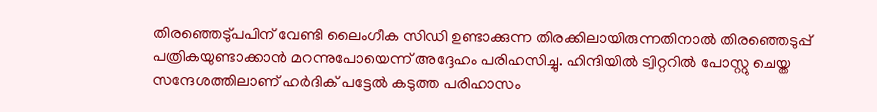തിരഞ്ഞെടു്പപിന് വേണ്ടി ലൈംഗീക സിഡി ഉണ്ടാക്കുന്ന തിരക്കിലായിരുന്നതിനാൽ തിരഞ്ഞെടുപ്പ് പത്രികയുണ്ടാക്കാൻ മറന്നുപോയെന്ന് അദ്ദേഹം പരിഹസിച്ചു. ഹിന്ദിയില്‍ ട്വിറ്ററില്‍ പോസ്റ്റു ചെയ്ത സന്ദേശത്തിലാണ് ഹര്‍ദിക് പട്ടേല്‍ കടുത്ത പരിഹാസം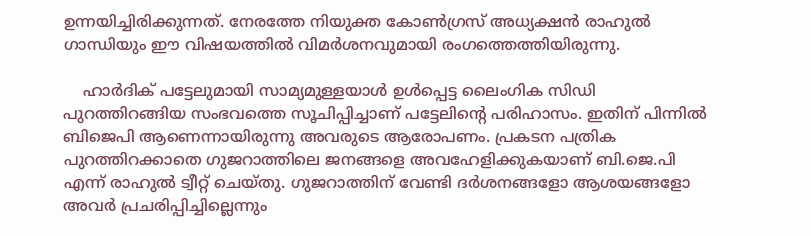ഉന്നയിച്ചിരിക്കുന്നത്. നേരത്തേ നിയുക്ത കോണ്‍ഗ്രസ് അധ്യക്ഷന്‍ രാഹുല്‍ ഗാന്ധിയും ഈ വിഷയത്തില്‍ വിമര്‍ശനവുമായി രംഗത്തെത്തിയിരുന്നു.

    ഹാര്‍ദിക് പട്ടേലുമായി സാമ്യമുള്ളയാള്‍ ഉള്‍പ്പെട്ട ലൈംഗിക സിഡി പുറത്തിറങ്ങിയ സംഭവത്തെ സൂചിപ്പിച്ചാണ് പട്ടേലിന്റെ പരിഹാസം. ഇതിന് പിന്നില്‍ ബിജെപി ആണെന്നായിരുന്നു അവരുടെ ആരോപണം. പ്രകടന പത്രിക പുറത്തിറക്കാതെ ഗുജറാത്തിലെ ജനങ്ങളെ അവഹേളിക്കുകയാണ് ബി.ജെ.പി എന്ന് രാഹുല്‍ ട്വീറ്റ് ചെയ്തു. ഗുജറാത്തിന് വേണ്ടി ദര്‍ശനങ്ങളോ ആശയങ്ങളോ അവര്‍ പ്രചരിപ്പിച്ചില്ലെന്നും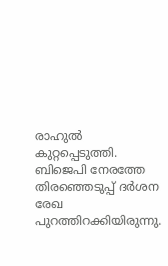രാഹുല്‍ കുറ്റപ്പെടുത്തി. ബിജെപി നേരത്തേ തിരഞ്ഞെടുപ്പ് ദര്‍ശന രേഖ പുറത്തിറക്കിയിരുന്നു.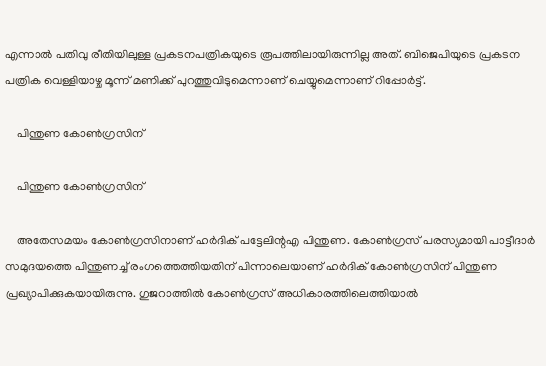എന്നാല്‍ പതിവു രീതിയിലുള്ള പ്രകടനപത്രികയുടെ രൂപത്തിലായിരുന്നില്ല അത്. ബിജെപിയുടെ പ്രകടന പത്രിക വെള്ളിയാഴ്ച മൂന്ന് മണിക്ക് പുറത്തുവിടുമെന്നാണ് ചെയ്യുമെന്നാണ് റിപ്പോർട്ട്.

    പിന്തുണ കോൺഗ്രസിന്

    പിന്തുണ കോൺഗ്രസിന്

    അതേസമയം കോൺഗ്രസിനാണ് ഹർദിക് പട്ടേലിന്റഎ പിന്തുണ. കോണ്‍ഗ്രസ് പരസ്യമായി പാട്ടീദാര്‍ സമുദയത്തെ പിന്തുണച്ച് രംഗത്തെത്തിയതിന് പിന്നാലെയാണ് ഹര്‍ദിക് കോണ്‍ഗ്രസിന് പിന്തുണ പ്രഖ്യാപിക്കുകയായിരുന്നു. ഗുജറാത്തില്‍ കോണ്‍ഗ്രസ് അധികാരത്തിലെത്തിയാല്‍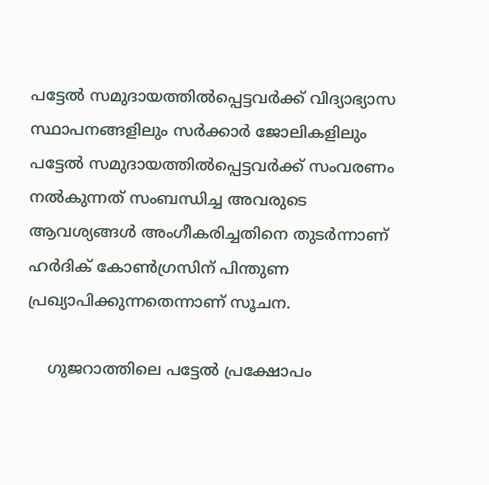പട്ടേല്‍ സമുദായത്തില്‍പ്പെട്ടവര്‍ക്ക് വിദ്യാഭ്യാസ സ്ഥാപനങ്ങളിലും സര്‍ക്കാര്‍ ജോലികളിലും പട്ടേല്‍ സമുദായത്തില്‍പ്പെട്ടവര്‍ക്ക് സംവരണം നല്‍കുന്നത് സംബന്ധിച്ച അവരുടെ ആവശ്യങ്ങള്‍ അംഗീകരിച്ചതിനെ തുടര്‍ന്നാണ് ഹര്‍ദിക് കോണ്‍ഗ്രസിന് പിന്തുണ പ്രഖ്യാപിക്കുന്നതെന്നാണ് സൂചന.

    ഗുജറാത്തിലെ പട്ടേൽ പ്രക്ഷോപം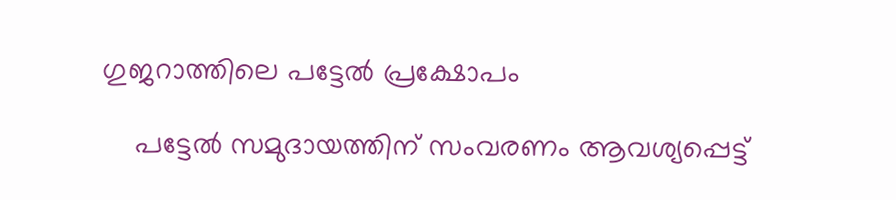ഗുജറാത്തിലെ പട്ടേൽ പ്രക്ഷോപം

    പട്ടേല്‍ സമുദായത്തിന് സംവരണം ആവശ്യപ്പെട്ട്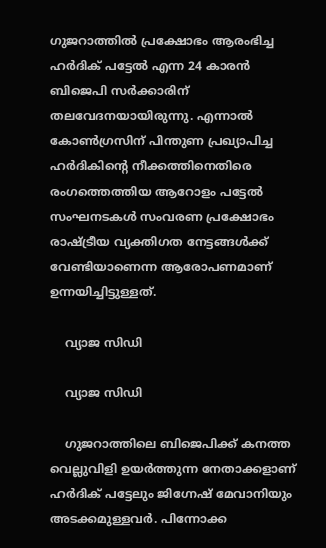ഗുജറാത്തില്‍ പ്രക്ഷോഭം ആരംഭിച്ച ഹര്‍ദിക് പട്ടേല്‍ എന്ന 24 കാരന്‍ ബിജെപി സര്‍ക്കാരിന് തലവേദനയായിരുന്നു. എന്നാല്‍ കോണ്‍ഗ്രസിന് പിന്തുണ പ്രഖ്യാപിച്ച ഹര്‍ദികിന്‍റെ നീക്കത്തിനെതിരെ രംഗത്തെത്തിയ ആറോളം പട്ടേല്‍ സംഘനടകള്‍ സംവരണ പ്രക്ഷോഭം രാഷ്ട്രീയ വ്യക്തിഗത നേട്ടങ്ങള്‍ക്ക് വേണ്ടിയാണെന്ന ആരോപണമാണ് ഉന്നയിച്ചിട്ടുള്ളത്.

    വ്യാജ സിഡി

    വ്യാജ സിഡി

    ഗുജറാത്തിലെ ബിജെപിക്ക് കനത്ത വെല്ലുവിളി ഉയര്‍ത്തുന്ന നേതാക്കളാണ് ഹര്‍ദിക് പട്ടേലും ജിഗ്നേഷ് മേവാനിയും അടക്കമുള്ളവര്‍. പിന്നോക്ക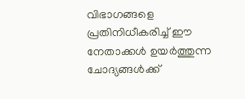വിഭാഗങ്ങളെ പ്രതിനിധീകരിച്ച് ഈ നേതാക്കള്‍ ഉയര്‍ത്തുന്ന ചോദ്യങ്ങള്‍ക്ക്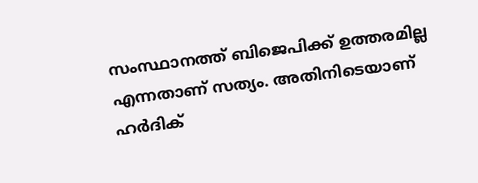സംസ്ഥാനത്ത് ബിജെപിക്ക് ഉത്തരമില്ല എന്നതാണ് സത്യം. അതിനിടെയാണ് ഹര്‍ദിക്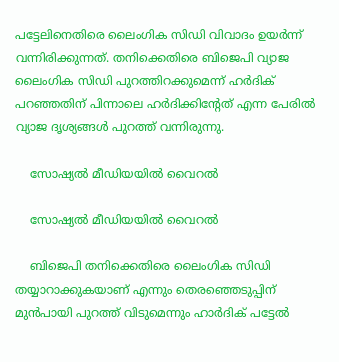പട്ടേലിനെതിരെ ലൈംഗിക സിഡി വിവാദം ഉയര്‍ന്ന് വന്നിരിക്കുന്നത്. തനിക്കെതിരെ ബിജെപി വ്യാജ ലൈംഗിക സിഡി പുറത്തിറക്കുമെന്ന് ഹര്‍ദിക് പറഞ്ഞതിന് പിന്നാലെ ഹർദിക്കിന്റേത് എന്ന പേരിൽ‌ വ്യാജ ദൃശ്യങ്ങൾ പുറത്ത് വന്നിരുന്നു.

    സോഷ്യൽ മീഡിയയിൽ വൈറൽ

    സോഷ്യൽ മീഡിയയിൽ വൈറൽ

    ബിജെപി തനിക്കെതിരെ ലൈംഗിക സിഡി തയ്യാറാക്കുകയാണ് എന്നും തെരഞ്ഞെടുപ്പിന് മുന്‍പായി പുറത്ത് വിടുമെന്നും ഹാര്‍ദിക് പട്ടേല്‍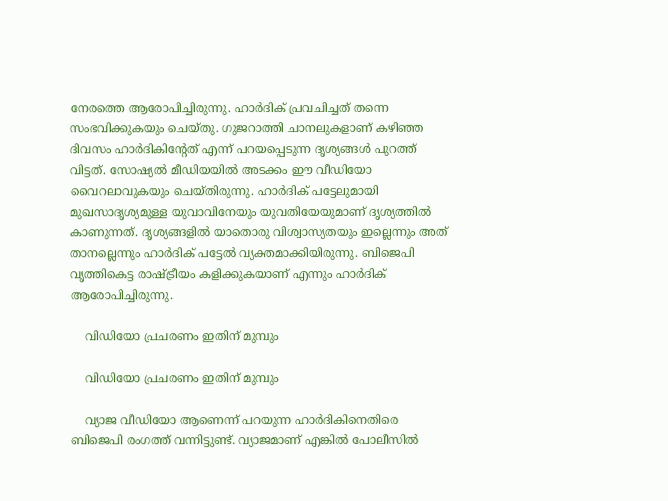നേരത്തെ ആരോപിച്ചിരുന്നു. ഹാര്‍ദിക് പ്രവചിച്ചത് തന്നെ സംഭവിക്കുകയും ചെയ്തു. ഗുജറാത്തി ചാനലുകളാണ് കഴിഞ്ഞ ദിവസം ഹാര്‍ദികിന്റേത് എന്ന് പറയപ്പെടുന്ന ദൃശ്യങ്ങള്‍ പുറത്ത് വിട്ടത്. സോഷ്യല്‍ മീഡിയയില്‍ അടക്കം ഈ വീഡിയോ വൈറലാവുകയും ചെയ്തിരുന്നു. ഹാര്‍ദിക് പട്ടേലുമായി മുഖസാദൃശ്യമുള്ള യുവാവിനേയും യുവതിയേയുമാണ് ദൃശ്യത്തില്‍ കാണുന്നത്. ദൃശ്യങ്ങളില്‍ യാതൊരു വിശ്വാസ്യതയും ഇല്ലെന്നും അത് താനല്ലെന്നും ഹാര്‍ദിക് പട്ടേല്‍ വ്യക്തമാക്കിയിരുന്നു. ബിജെപി വൃത്തികെട്ട രാഷ്ട്രീയം കളിക്കുകയാണ് എന്നും ഹാര്‍ദിക് ആരോപിച്ചിരുന്നു.

    വിഡിയോ പ്രചരണം ഇതിന് മുമ്പും

    വിഡിയോ പ്രചരണം ഇതിന് മുമ്പും

    വ്യാജ വീഡിയോ ആണെന്ന് പറയുന്ന ഹാര്‍ദികിനെതിരെ ബിജെപി രംഗത്ത് വന്നിട്ടുണ്ട്. വ്യാജമാണ് എങ്കില്‍ പോലീസില്‍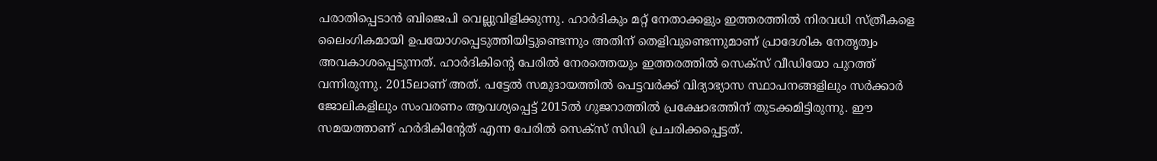പരാതിപ്പെടാന്‍ ബിജെപി വെല്ലുവിളിക്കുന്നു. ഹാര്‍ദികും മറ്റ് നേതാക്കളും ഇത്തരത്തില്‍ നിരവധി സ്ത്രീകളെ ലൈംഗികമായി ഉപയോഗപ്പെടുത്തിയിട്ടുണ്ടെന്നും അതിന് തെളിവുണ്ടെന്നുമാണ് പ്രാദേശിക നേതൃത്വം അവകാശപ്പെടുന്നത്. ഹാര്‍ദികിന്റെ പേരില്‍ നേരത്തെയും ഇത്തരത്തില്‍ സെക്‌സ് വീഡിയോ പുറത്ത് വന്നിരുന്നു. 2015ലാണ് അത്. പട്ടേല്‍ സമുദായത്തില്‍ പെട്ടവര്‍ക്ക് വിദ്യാഭ്യാസ സ്ഥാപനങ്ങളിലും സര്‍ക്കാര്‍ ജോലികളിലും സംവരണം ആവശ്യപ്പെട്ട് 2015ല്‍ ഗുജറാത്തില്‍ പ്രക്ഷോഭത്തിന് തുടക്കമിട്ടിരുന്നു. ഈ സമയത്താണ് ഹര്‍ദികിന്റേത് എന്ന പേരില്‍ സെക്‌സ് സിഡി പ്രചരിക്കപ്പെട്ടത്.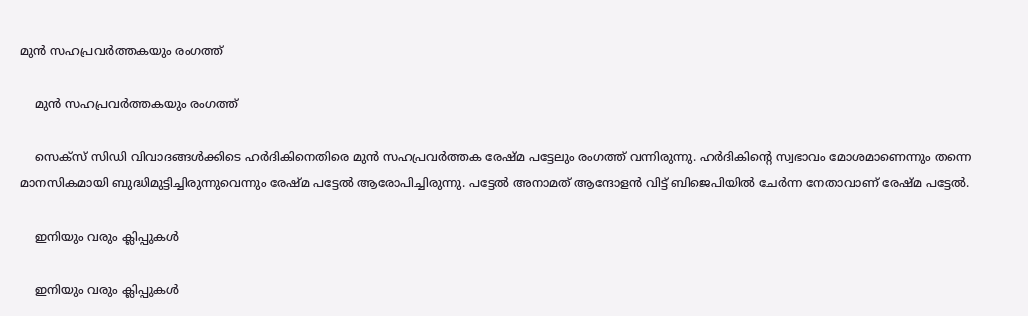മുൻ സഹപ്രവർത്തകയും രംഗത്ത്

    മുൻ സഹപ്രവർത്തകയും രംഗത്ത്

    സെക്‌സ് സിഡി വിവാദങ്ങള്‍ക്കിടെ ഹര്‍ദികിനെതിരെ മുന്‍ സഹപ്രവര്‍ത്തക രേഷ്മ പട്ടേലും രംഗത്ത് വന്നിരുന്നു. ഹര്‍ദികിന്റെ സ്വഭാവം മോശമാണെന്നും തന്നെ മാനസികമായി ബുദ്ധിമുട്ടിച്ചിരുന്നുവെന്നും രേഷ്മ പട്ടേല്‍ ആരോപിച്ചിരുന്നു. പട്ടേല്‍ അനാമത് ആന്ദോളന്‍ വിട്ട് ബിജെപിയില്‍ ചേര്‍ന്ന നേതാവാണ് രേഷ്മ പട്ടേല്‍.

    ഇനിയും വരും ക്ലിപ്പുകൾ

    ഇനിയും വരും ക്ലിപ്പുകൾ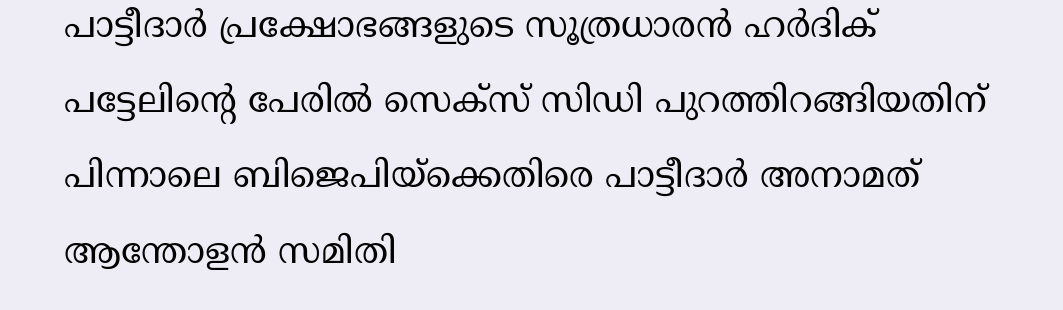പാട്ടീദാർ പ്രക്ഷോഭങ്ങളുടെ സൂത്രധാരൻ ഹര്‍ദിക് പട്ടേലിന്റെ പേരിൽ സെക്സ് സിഡി പുറത്തിറങ്ങിയതിന് പിന്നാലെ ബിജെപിയ്ക്കെതിരെ പാട്ടീദാര്‍ അനാമത് ആന്തോളന്‍ സമിതി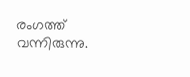രംഗത്ത് വന്നിരുന്നു.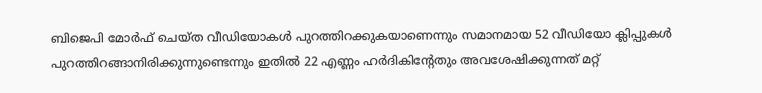ബിജെപി മോർഫ് ചെയ്ത വീഡിയോകൾ പുറത്തിറക്കുകയാണെന്നും സമാനമായ 52 വീഡിയോ ക്ലിപ്പുകൾ പുറത്തിറങ്ങാനിരിക്കുന്നുണ്ടെന്നും ഇതിൽ 22 എണ്ണം ഹര്‍ദികിന്റേതും അവശേഷിക്കുന്നത് മറ്റ്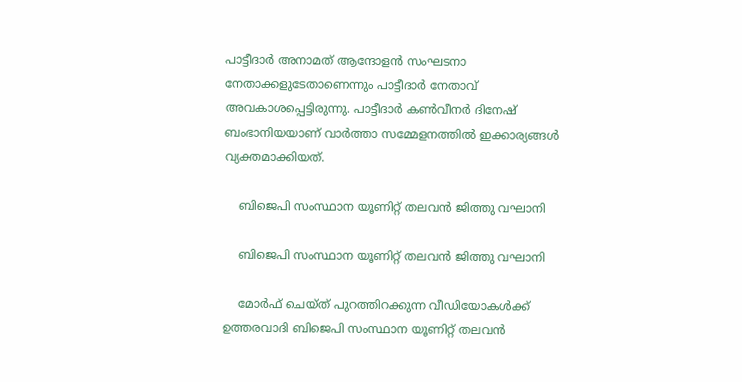പാട്ടീദാർ അനാമത് ആന്ദോളന്‍ സംഘടനാ നേതാക്കളുടേതാണെന്നും പാട്ടീദാര്‍ നേതാവ് അവകാശപ്പെട്ടിരുന്നു. പാട്ടീദാർ കൺവീനർ ദിനേഷ് ബംഭാനിയയാണ് വാർത്താ സമ്മേളനത്തിൽ ഇക്കാര്യങ്ങള്‍ വ്യക്തമാക്കിയത്.

    ബിജെപി സംസ്ഥാന യൂണിറ്റ് തലവൻ ജിത്തു വഘാനി

    ബിജെപി സംസ്ഥാന യൂണിറ്റ് തലവൻ ജിത്തു വഘാനി

    മോർഫ് ചെയ്ത് പുറത്തിറക്കുന്ന വീ‍ഡിയോകൾക്ക് ഉത്തരവാദി ബിജെപി സംസ്ഥാന യൂണിറ്റ് തലവൻ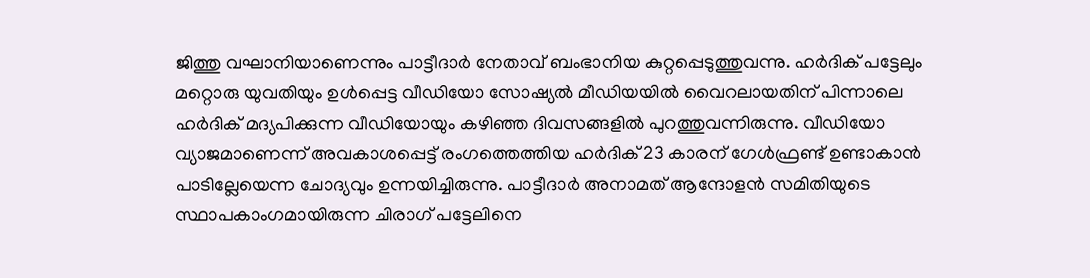ജിത്തു വഘാനിയാണെന്നും പാട്ടീദാര്‍ നേതാവ് ബംഭാനിയ കുറ്റപ്പെടുത്തുവന്നു. ഹർദിക് പട്ടേലും മറ്റൊരു യുവതിയും ഉള്‍പ്പെട്ട വീഡിയോ സോഷ്യൽ മീഡിയയിൽ വൈറലായതിന് പിന്നാലെ ഹർദിക് മദ്യപിക്കുന്ന വീഡിയോയും കഴിഞ്ഞ ദിവസങ്ങളിൽ പുറത്തുവന്നിരുന്നു. വീഡിയോ വ്യാജമാണെന്ന് അവകാശപ്പെട്ട് രംഗത്തെത്തിയ ഹർദിക് 23 കാരന് ഗേൾഫ്രണ്ട് ഉണ്ടാകാന്‍ പാടില്ലേയെന്ന ചോദ്യവും ഉന്നയിച്ചിരുന്നു. പാട്ടീദാര്‍ അനാമത് ആന്ദോളന്‍ സമിതിയുടെ സ്ഥാപകാംഗമായിരുന്ന ചിരാഗ് പട്ടേലിനെ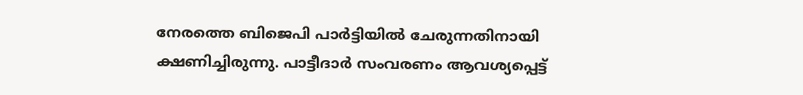നേരത്തെ ബിജെപി പാര്‍ട്ടിയില്‍ ചേരു‍ന്നതിനായി ക്ഷണിച്ചിരുന്നു. പാട്ടീദാര്‍ സംവരണം ആവശ്യപ്പെട്ട്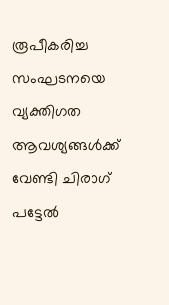രൂപീകരിച്ച സംഘടനയെ വ്യക്തിഗത ആവശ്യങ്ങള്‍ക്ക് വേണ്ടി ചിരാഗ് പട്ടേല്‍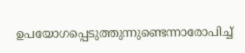ഉപയോഗപ്പെടുത്തുന്നുണ്ടെന്നാരോപിച്ച്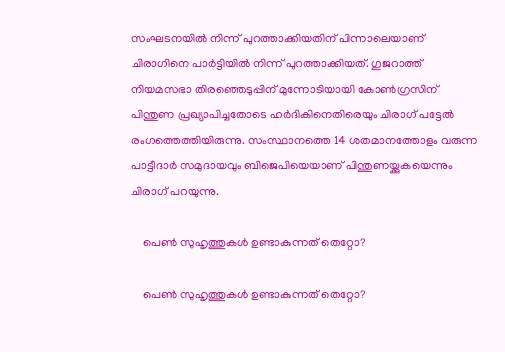സംഘടനയില്‍ നിന്ന് പുറത്താക്കിയതിന് പിന്നാലെയാണ് ചിരാഗിനെ പാര്‍ട്ടിയില്‍ നിന്ന് പുറത്താക്കിയത്. ഗുജറാത്ത് നിയമസഭാ തിര‍ഞ്ഞെടുപ്പിന് മുന്നോടിയായി കോണ്‍ഗ്രസിന് പിന്തുണ പ്രഖ്യാപിച്ചതോടെ ഹര്‍ദികിനെതിരെയും ചിരാഗ് പട്ടേല്‍ രംഗത്തെത്തിയിരുന്നു. സംസ്ഥാനത്തെ 14 ശതമാനത്തോളം വരുന്ന പാട്ടീദാര്‍ സമുദായവും ബിജെപിയെയാണ് പിന്തുണയ്ക്കുകയെന്നും ചിരാഗ് പറയുന്നു.

    പെൺ സുഹൃത്തുകൾ ഉണ്ടാകുന്നത് തെറ്റോ?

    പെൺ സുഹൃത്തുകൾ ഉണ്ടാകുന്നത് തെറ്റോ?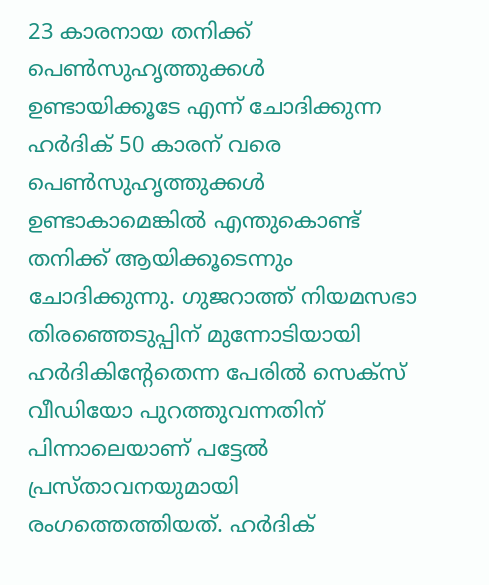23 കാരനായ തനിക്ക് പെണ്‍സുഹൃത്തുക്കള്‍ ഉണ്ടായിക്കൂടേ എന്ന് ചോദിക്കുന്ന ഹര്‍ദിക് 50 കാരന് വരെ പെണ്‍സുഹൃത്തുക്കള്‍ ഉണ്ടാകാമെങ്കില്‍ എന്തുകൊണ്ട് തനിക്ക് ആയിക്കൂടെന്നും ചോദിക്കുന്നു. ഗുജറാത്ത് നിയമസഭാ തിരഞ്ഞെടുപ്പിന് മുന്നോടിയായി ഹര്‍ദികിന്‍റേതെന്ന പേരില്‍ സെക്സ് വീഡിയോ പുറത്തുവന്നതിന് പിന്നാലെയാണ് പട്ടേല്‍ പ്രസ്താവനയുമായി രംഗത്തെത്തിയത്. ഹര്‍ദിക്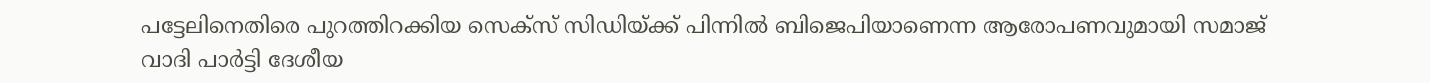പട്ടേലിനെതിരെ പുറത്തിറക്കിയ സെക്സ് സിഡിയ്ക്ക് പിന്നില്‍ ബിജെപിയാണെന്ന ആരോപണവുമായി സമാജ് വാദി പാര്‍ട്ടി ദേശീയ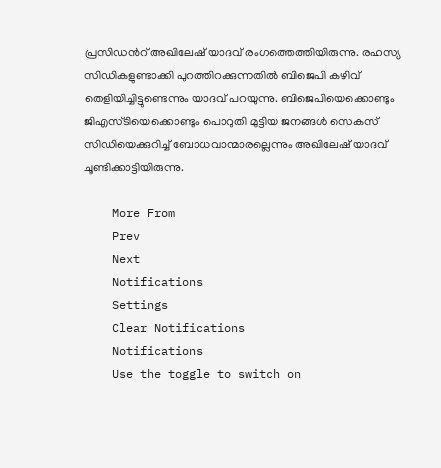പ്രസിഡന്‍റ് അഖിലേഷ് യാദവ് രംഗത്തെത്തിയിരുന്നു. രഹസ്യ സിഡികളുണ്ടാക്കി പുറത്തിറക്കുന്നതില്‍ ബിജെപി കഴിവ് തെളിയിച്ചിട്ടുണ്ടെന്നും യാദവ് പറയുന്നു. ബിജെപിയെക്കൊണ്ടും ജിഎസ്ടിയെക്കൊണ്ടും പൊറുതി മുട്ടിയ ജനങ്ങള്‍ സെകസ് സിഡിയെക്കുറിച്ച് ബോധവാന്മാരല്ലെന്നും അഖിലേഷ് യാദവ് ചൂണ്ടിക്കാട്ടിയിരുന്നു.

    More From
    Prev
    Next
    Notifications
    Settings
    Clear Notifications
    Notifications
    Use the toggle to switch on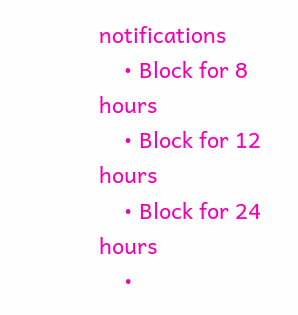notifications
    • Block for 8 hours
    • Block for 12 hours
    • Block for 24 hours
    •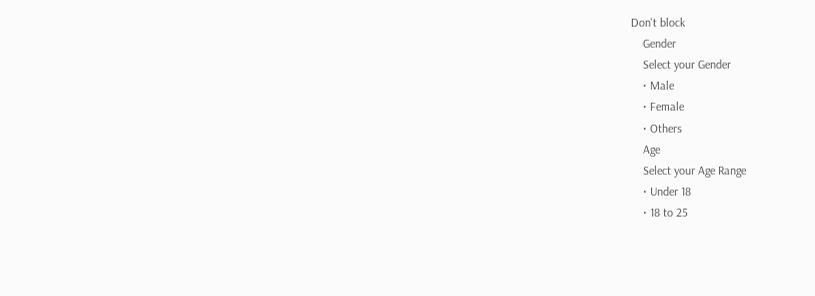Don't block
    Gender
    Select your Gender
    • Male
    • Female
    • Others
    Age
    Select your Age Range
    • Under 18
    • 18 to 25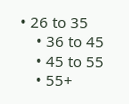• 26 to 35
    • 36 to 45
    • 45 to 55
    • 55+